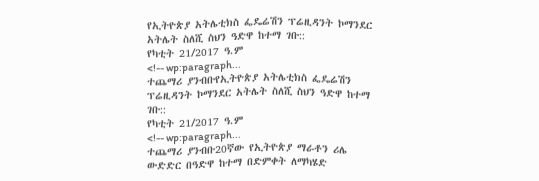የኢትዮጵያ አትሌቲክስ ፌዴሬሽን ፕሬዚዳንት ኮማንደር አትሌት ስለሺ ስህን ዓድዋ ከተማ ገቡ::
የካቲት 21/2017 ዓ.ም
<!-- wp:paragraph...
ተጨማሪ ያንብቡየኢትዮጵያ አትሌቲክስ ፌዴሬሽን ፕሬዚዳንት ኮማንደር አትሌት ስለሺ ስህን ዓድዋ ከተማ ገቡ::
የካቲት 21/2017 ዓ.ም
<!-- wp:paragraph...
ተጨማሪ ያንብቡ20ኛው የኢትዮጵያ ማራቶን ሪሌ ውድድር በዓድዋ ከተማ በድምቀት ለማካሄድ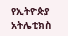የኢትዮጵያ አትሌቲክስ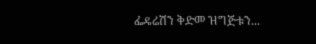ፌዴሬሽን ቅድመ ዝግጅቱን...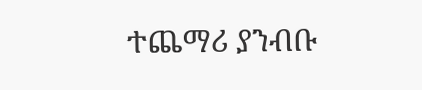ተጨማሪ ያንብቡ